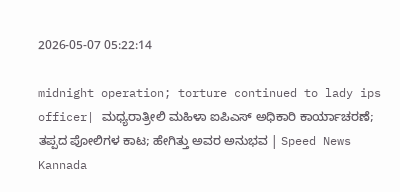2026-05-07 05:22:14

midnight operation; torture continued to lady ips officer| ಮಧ್ಯರಾತ್ರೀಲಿ ಮಹಿಳಾ ಐಪಿಎಸ್‌ ಅಧಿಕಾರಿ ಕಾರ್ಯಾಚರಣೆ; ತಪ್ಪದ ಪೋಲಿಗಳ ಕಾಟ; ಹೇಗಿತ್ತು ಅವರ ಅನುಭವ | Speed News Kannada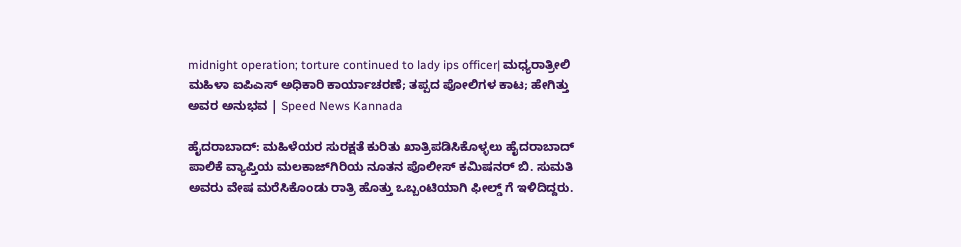midnight operation; torture continued to lady ips officer| ಮಧ್ಯರಾತ್ರೀಲಿ ಮಹಿಳಾ ಐಪಿಎಸ್‌ ಅಧಿಕಾರಿ ಕಾರ್ಯಾಚರಣೆ; ತಪ್ಪದ ಪೋಲಿಗಳ ಕಾಟ; ಹೇಗಿತ್ತು ಅವರ ಅನುಭವ | Speed News Kannada

ಹೈದರಾಬಾದ್: ಮಹಿಳೆಯರ ಸುರಕ್ಷತೆ ಕುರಿತು ಖಾತ್ರಿಪಡಿಸಿಕೊಳ್ಳಲು ಹೈದರಾಬಾದ್ ಪಾಲಿಕೆ ವ್ಯಾಪ್ತಿಯ ಮಲಕಾಜ್‌ಗಿರಿಯ ನೂತನ ಪೊಲೀಸ್ ಕಮಿಷನರ್ ಬಿ. ಸುಮತಿ ಅವರು ವೇಷ ಮರೆಸಿಕೊಂಡು ರಾತ್ರಿ ಹೊತ್ತು ಒಬ್ಬಂಟಿಯಾಗಿ ಫೀಲ್ಡ್‌ ಗೆ ಇಳಿದಿದ್ದರು.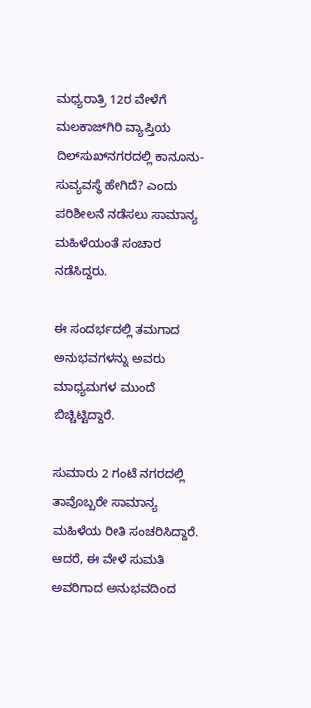ಮಧ್ಯರಾತ್ರಿ 12ರ ವೇಳೆಗೆ ಮಲಕಾಜ್‌ಗಿರಿ ವ್ಯಾಪ್ತಿಯ ದಿಲ್‌ಸುಖ್‌ನಗರದಲ್ಲಿ ಕಾನೂನು-ಸುವ್ಯವಸ್ಥೆ ಹೇಗಿದೆ? ಎಂದು ಪರಿಶೀಲನೆ ನಡೆಸಲು ಸಾಮಾನ್ಯ ಮಹಿಳೆಯಂತೆ ಸಂಚಾರ ನಡೆಸಿದ್ದರು.

ಈ ಸಂದರ್ಭದಲ್ಲಿ ತಮಗಾದ ಅನುಭವಗಳನ್ನು ಅವರು ಮಾಧ್ಯಮಗಳ ಮುಂದೆ ಬಿಚ್ಚಿಟ್ಟಿದ್ದಾರೆ.

ಸುಮಾರು 2 ಗಂಟೆ ನಗರದಲ್ಲಿ ತಾವೊಬ್ಬರೇ ಸಾಮಾನ್ಯ ಮಹಿಳೆಯ ರೀತಿ ಸಂಚರಿಸಿದ್ದಾರೆ. ಆದರೆ, ಈ ವೇಳೆ ಸುಮತಿ ಅವರಿಗಾದ ಅನುಭವದಿಂದ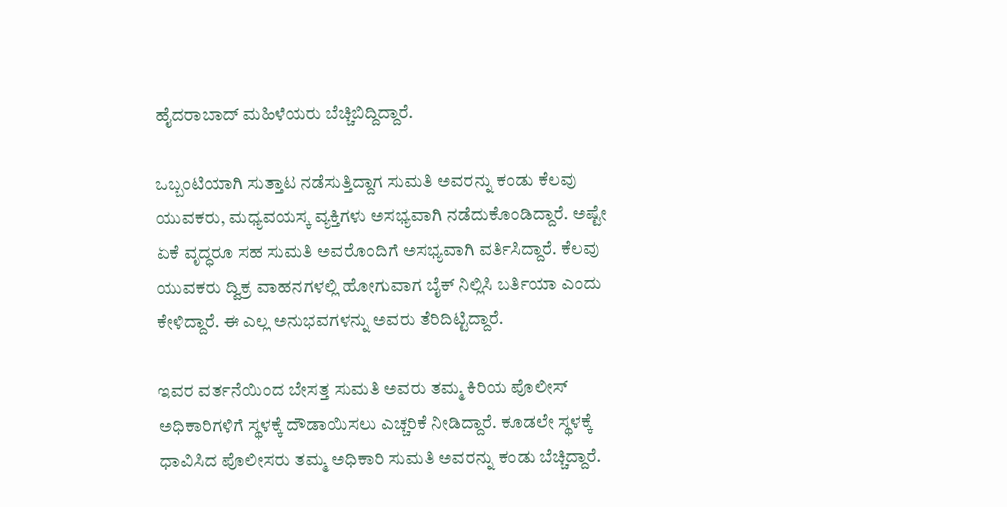ಹೈದರಾಬಾದ್ ಮಹಿಳೆಯರು ಬೆಚ್ಚಿಬಿದ್ದಿದ್ದಾರೆ.

ಒಬ್ಬಂಟಿಯಾಗಿ ಸುತ್ತಾಟ ನಡೆಸುತ್ತಿದ್ದಾಗ ಸುಮತಿ ಅವರನ್ನು ಕಂಡು ಕೆಲವು ಯುವಕರು, ಮಧ್ಯವಯಸ್ಕ ವ್ಯಕ್ತಿಗಳು ಅಸಭ್ಯವಾಗಿ ನಡೆದುಕೊಂಡಿದ್ದಾರೆ. ಅಷ್ಟೇ ಏಕೆ ವೃದ್ಧರೂ ಸಹ ಸುಮತಿ ಅವರೊಂದಿಗೆ ಅಸಭ್ಯವಾಗಿ ವರ್ತಿಸಿದ್ದಾರೆ. ಕೆಲವು ಯುವಕರು ದ್ವಿಕ್ರ ವಾಹನಗಳಲ್ಲಿ ಹೋಗುವಾಗ ಬೈಕ್‌ ನಿಲ್ಲಿಸಿ ಬರ್ತಿಯಾ ಎಂದು ಕೇಳಿದ್ದಾರೆ. ಈ ಎಲ್ಲ ಅನುಭವಗಳನ್ನು ಅವರು ತೆರಿದಿಟ್ಟಿದ್ದಾರೆ.

ಇವರ ವರ್ತನೆಯಿಂದ ಬೇಸತ್ತ ಸುಮತಿ ಅವರು ತಮ್ಮ ಕಿರಿಯ ಪೊಲೀಸ್‌ ಅಧಿಕಾರಿಗಳಿಗೆ ಸ್ಥಳಕ್ಕೆ ದೌಡಾಯಿಸಲು ಎಚ್ಚರಿಕೆ ನೀಡಿದ್ದಾರೆ. ಕೂಡಲೇ ಸ್ಥಳಕ್ಕೆ ಧಾವಿಸಿದ ಪೊಲೀಸರು ತಮ್ಮ ಅಧಿಕಾರಿ ಸುಮತಿ ಅವರನ್ನು ಕಂಡು ಬೆಚ್ಚಿದ್ದಾರೆ.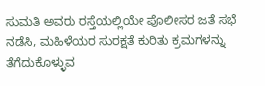ಸುಮತಿ ಅವರು ರಸ್ತೆಯಲ್ಲಿಯೇ ಪೊಲೀಸರ ಜತೆ ಸಭೆ ನಡೆಸಿ, ಮಹಿಳೆಯರ ಸುರಕ್ಷತೆ ಕುರಿತು ಕ್ರಮಗಳನ್ನು ತೆಗೆದುಕೊಳ್ಳುವ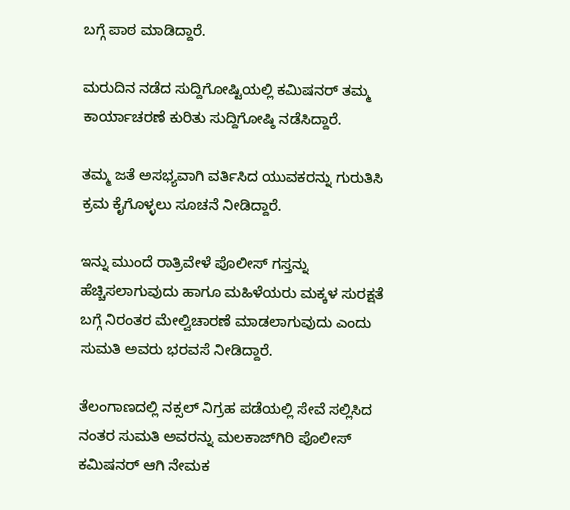ಬಗ್ಗೆ ಪಾಠ ಮಾಡಿದ್ದಾರೆ.

ಮರುದಿನ ನಡೆದ ಸುದ್ದಿಗೋಷ್ಟಿಯಲ್ಲಿ ಕಮಿಷನರ್ ತಮ್ಮ ಕಾರ್ಯಾಚರಣೆ ಕುರಿತು ಸುದ್ದಿಗೋಷ್ಠಿ ನಡೆಸಿದ್ದಾರೆ.

ತಮ್ಮ ಜತೆ ಅಸಭ್ಯವಾಗಿ ವರ್ತಿಸಿದ ಯುವಕರನ್ನು ಗುರುತಿಸಿ ಕ್ರಮ ಕೈಗೊಳ್ಳಲು ಸೂಚನೆ ನೀಡಿದ್ದಾರೆ.

ಇನ್ನು ಮುಂದೆ ರಾತ್ರಿವೇಳೆ ಪೊಲೀಸ್ ಗಸ್ತನ್ನು ಹೆಚ್ಚಿಸಲಾಗುವುದು ಹಾಗೂ ಮಹಿಳೆಯರು ಮಕ್ಕಳ ಸುರಕ್ಷತೆ ಬಗ್ಗೆ ನಿರಂತರ ಮೇಲ್ವಿಚಾರಣೆ ಮಾಡಲಾಗುವುದು ಎಂದು ಸುಮತಿ ಅವರು ಭರವಸೆ ನೀಡಿದ್ದಾರೆ.

ತೆಲಂಗಾಣದಲ್ಲಿ ನಕ್ಸಲ್ ನಿಗ್ರಹ ಪಡೆಯಲ್ಲಿ ಸೇವೆ ಸಲ್ಲಿಸಿದ ನಂತರ ಸುಮತಿ ಅವರನ್ನು ಮಲಕಾಜ್‌ಗಿರಿ ಪೊಲೀಸ್‌ ಕಮಿಷನರ್ ಆಗಿ ನೇಮಕ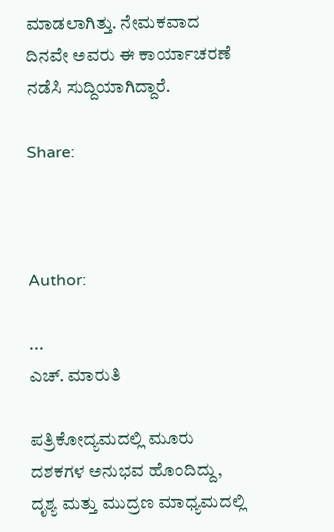ಮಾಡಲಾಗಿತ್ತು. ನೇಮಕವಾದ ದಿನವೇ ಅವರು ಈ ಕಾರ್ಯಾಚರಣೆ ನಡೆಸಿ ಸುದ್ದಿಯಾಗಿದ್ದಾರೆ.

Share:



Author:

...
ಎಚ್‌. ಮಾರುತಿ

ಪತ್ರಿಕೋದ್ಯಮದಲ್ಲಿ ಮೂರು ದಶಕಗಳ ಅನುಭವ ಹೊಂದಿದ್ದು, ದೃಶ್ಯ ಮತ್ತು ಮುದ್ರಣ ಮಾಧ್ಯಮದಲ್ಲಿ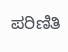ಪರಿಣಿತಿ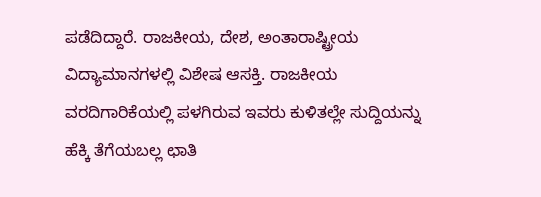ಪಡೆದಿದ್ದಾರೆ. ರಾಜಕೀಯ, ದೇಶ, ಅಂತಾರಾಷ್ಟ್ರೀಯ ವಿದ್ಯಾಮಾನಗಳಲ್ಲಿ ವಿಶೇಷ ಆಸಕ್ತಿ. ರಾಜಕೀಯ ವರದಿಗಾರಿಕೆಯಲ್ಲಿ ಪಳಗಿರುವ ಇವರು ಕುಳಿತಲ್ಲೇ ಸುದ್ದಿಯನ್ನು ಹೆಕ್ಕಿ ತೆಗೆಯಬಲ್ಲ ಛಾತಿ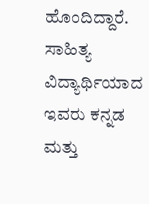ಹೊಂದಿದ್ದಾರೆ. ಸಾಹಿತ್ಯ ವಿದ್ಯಾರ್ಥಿಯಾದ ಇವರು ಕನ್ನಡ ಮತ್ತು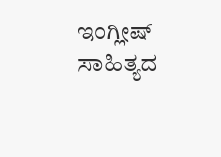ಇಂಗ್ಲೀಷ್‌ ಸಾಹಿತ್ಯದ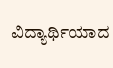ವಿದ್ಯಾರ್ಥಿಯಾದ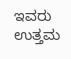ಇವರು ಉತ್ತಮ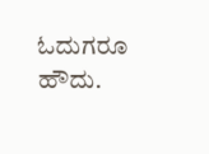ಓದುಗರೂ ಹೌದು.